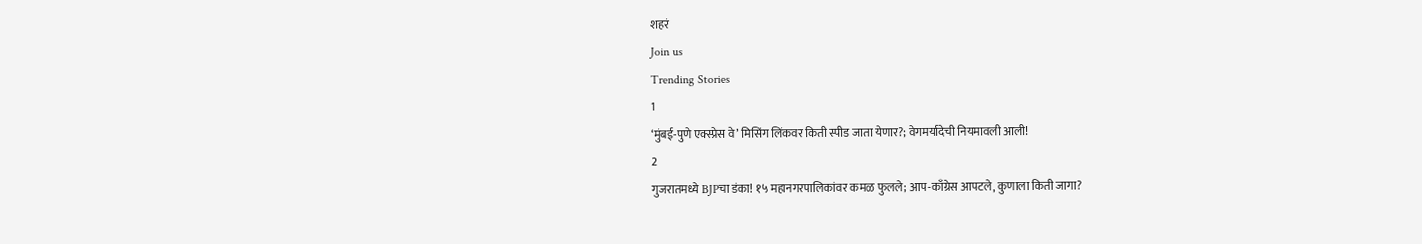शहरं
Join us
Trending Stories
1
‘मुंबई-पुणे एक्स्प्रेस वे’ मिसिंग लिंकवर किती स्पीड जाता येणार?; वेगमर्यादेची नियमावली आली!
2
गुजरातमध्ये BJPचा डंका! १५ महानगरपालिकांवर कमळ फुलले; आप-काँग्रेस आपटले, कुणाला किती जागा?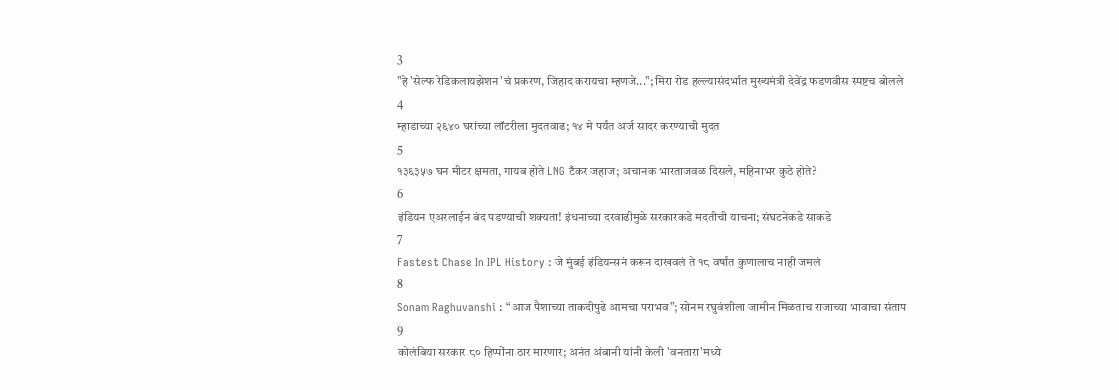3
"हे 'सेल्फ रेडिकलायझेशन'चं प्रकरण, जिहाद करायचा म्हणजे..."; मिरा रोड हल्ल्यासंदर्भात मुख्यमंत्री देवेंद्र फडणवीस स्पष्टच बोलले
4
म्हाडाच्या २६४० घरांच्या लॉटरीला मुदतवाढ; १४ मे पर्यंत अर्ज सादर करण्याची मुदत
5
१३६३५७ घन मीटर क्षमता, गायब होते LNG टँकर जहाज; अचानक भारताजवळ दिसले, महिनाभर कुठे होते?
6
इंडियन एअरलाईन बंद पडण्याची शक्यता! इंधनाच्या दरवाढीमुळे सरकारकडे मदतीची याचना; संघटनेकडे साकडे
7
Fastest Chase In IPL History : जे मुंबई इंडियन्सनं करून दाखवलं ते १८ वर्षांत कुणालाच नाही जमलं
8
Sonam Raghuvanshi : “आज पैशाच्या ताकदीपुढे आमचा पराभव”; सोनम रघुवंशीला जामीन मिळताच राजाच्या भावाचा संताप
9
कोलंबिया सरकार ८० हिप्पोंना ठार मारणार; अनंत अंबानी यांनी केली 'वनतारा'मध्ये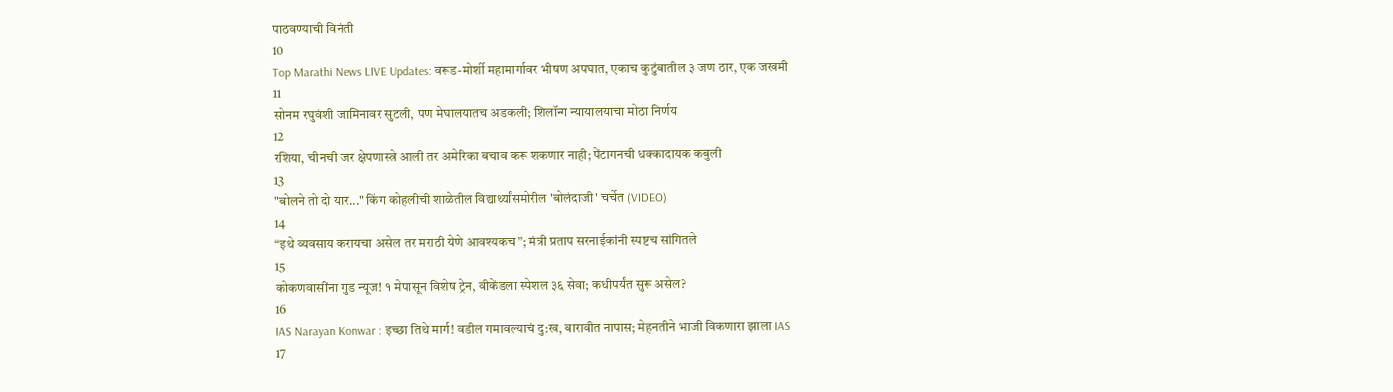पाठवण्याची विनंती
10
Top Marathi News LIVE Updates: वरूड-मोर्शी महामार्गावर भीषण अपघात, एकाच कुटुंबातील ३ जण ठार, एक जखमी
11
सोनम रघुवंशी जामिनावर सुटली, पण मेघालयातच अडकली; शिलॉन्ग न्यायालयाचा मोठा निर्णय
12
रशिया, चीनची जर क्षेपणास्त्रे आली तर अमेरिका बचाव करू शकणार नाही; पेंटागनची धक्कादायक कबुली
13
"बोलने तो दो यार..." किंग कोहलीची शाळेतील विद्यार्थ्यांसमोरील 'बोलंदाजी' चर्चेत (VIDEO)
14
“इथे व्यवसाय करायचा असेल तर मराठी येणे आवश्यकच”; मंत्री प्रताप सरनाईकांनी स्पष्टच सांगितले
15
कोकणवासींना गुड न्यूज! १ मेपासून विशेष ट्रेन, वीकेंडला स्पेशल ३६ सेवा; कधीपर्यंत सुरू असेल?
16
IAS Narayan Konwar : इच्छा तिथे मार्ग! वडील गमावल्याचं दु:ख, बारावीत नापास; मेहनतीने भाजी विकणारा झाला IAS
17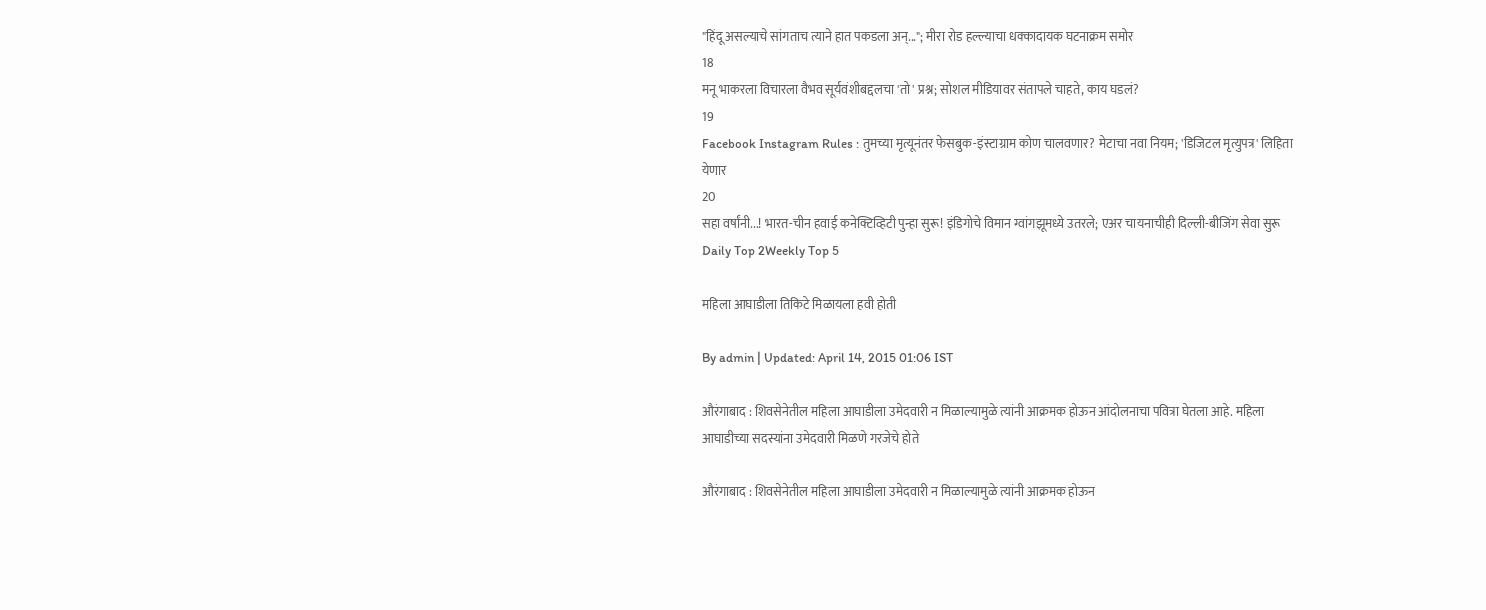"हिंदू असल्याचे सांगताच त्याने हात पकडला अन्..."; मीरा रोड हल्ल्याचा धक्कादायक घटनाक्रम समोर
18
मनू भाकरला विचारला वैभव सूर्यवंशीबद्दलचा 'तो' प्रश्न; सोशल मीडियावर संतापले चाहते, काय घडलं?
19
Facebook Instagram Rules : तुमच्या मृत्यूनंतर फेसबुक-इंस्टाग्राम कोण चालवणार? मेटाचा नवा नियम; 'डिजिटल मृत्युपत्र' लिहिता येणार
20
सहा वर्षांनी...! भारत-चीन हवाई कनेक्टिव्हिटी पुन्हा सुरू! इंडिगोचे विमान ग्वांगझूमध्ये उतरले; एअर चायनाचीही दिल्ली-बीजिंग सेवा सुरू
Daily Top 2Weekly Top 5

महिला आघाडीला तिकिटे मिळायला हवी होती

By admin | Updated: April 14, 2015 01:06 IST

औरंगाबाद : शिवसेनेतील महिला आघाडीला उमेदवारी न मिळाल्यामुळे त्यांनी आक्रमक होऊन आंदोलनाचा पवित्रा घेतला आहे. महिला आघाडीच्या सदस्यांना उमेदवारी मिळणे गरजेचे होते

औरंगाबाद : शिवसेनेतील महिला आघाडीला उमेदवारी न मिळाल्यामुळे त्यांनी आक्रमक होऊन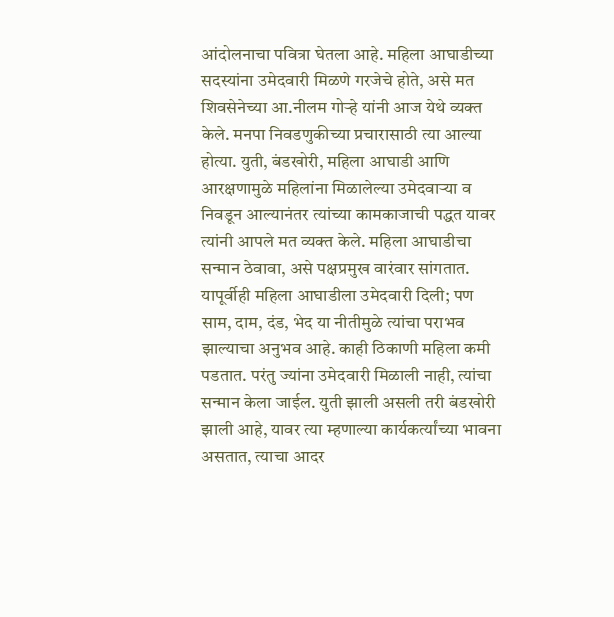आंदोलनाचा पवित्रा घेतला आहे. महिला आघाडीच्या सदस्यांना उमेदवारी मिळणे गरजेचे होते, असे मत शिवसेनेच्या आ.नीलम गोऱ्हे यांनी आज येथे व्यक्त केले. मनपा निवडणुकीच्या प्रचारासाठी त्या आल्या होत्या. युती, बंडखोरी, महिला आघाडी आणि आरक्षणामुळे महिलांना मिळालेल्या उमेदवाऱ्या व निवडून आल्यानंतर त्यांच्या कामकाजाची पद्धत यावर त्यांनी आपले मत व्यक्त केले. महिला आघाडीचा सन्मान ठेवावा, असे पक्षप्रमुख वारंवार सांगतात. यापूर्वीही महिला आघाडीला उमेदवारी दिली; पण साम, दाम, दंड, भेद या नीतीमुळे त्यांचा पराभव झाल्याचा अनुभव आहे. काही ठिकाणी महिला कमी पडतात. परंतु ज्यांना उमेदवारी मिळाली नाही, त्यांचा सन्मान केला जाईल. युती झाली असली तरी बंडखोरी झाली आहे, यावर त्या म्हणाल्या कार्यकर्त्यांच्या भावना असतात, त्याचा आदर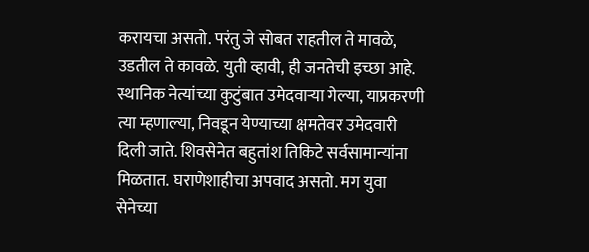करायचा असतो. परंतु जे सोबत राहतील ते मावळे, उडतील ते कावळे. युती व्हावी, ही जनतेची इच्छा आहे. स्थानिक नेत्यांच्या कुटुंबात उमेदवाऱ्या गेल्या, याप्रकरणी त्या म्हणाल्या, निवडून येण्याच्या क्षमतेवर उमेदवारी दिली जाते. शिवसेनेत बहुतांश तिकिटे सर्वसामान्यांना मिळतात. घराणेशाहीचा अपवाद असतो. मग युवा सेनेच्या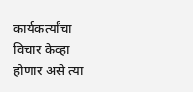कार्यकर्त्यांचा विचार केव्हा होणार असे त्या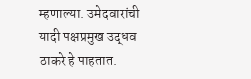म्हणाल्या. उमेदवारांची यादी पक्षप्रमुख उद्धव ठाकरे हे पाहतात.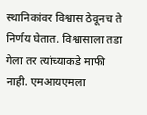स्थानिकांवर विश्वास ठेवूनच ते निर्णय घेतात. विश्वासाला तडा गेला तर त्यांच्याकडे माफी नाही. एमआयएमला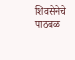शिवसेनेचे पाठबळ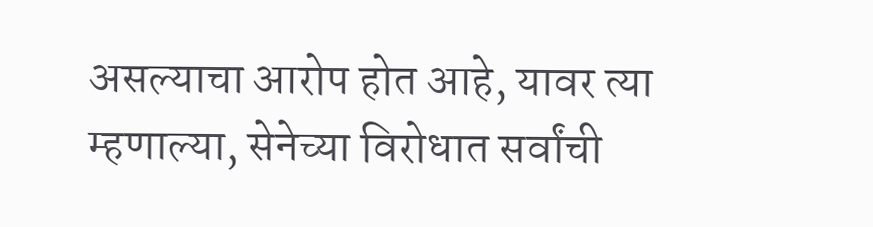असल्याचा आरोप होत आहे, यावर त्या म्हणाल्या, सेनेच्या विरोधात सर्वांची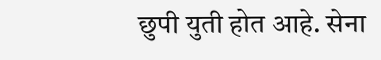छुपी युती होत आहे. सेना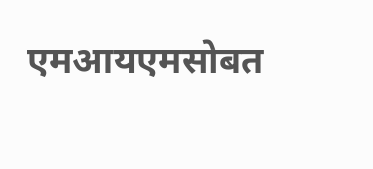एमआयएमसोबत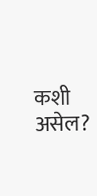कशी असेल?